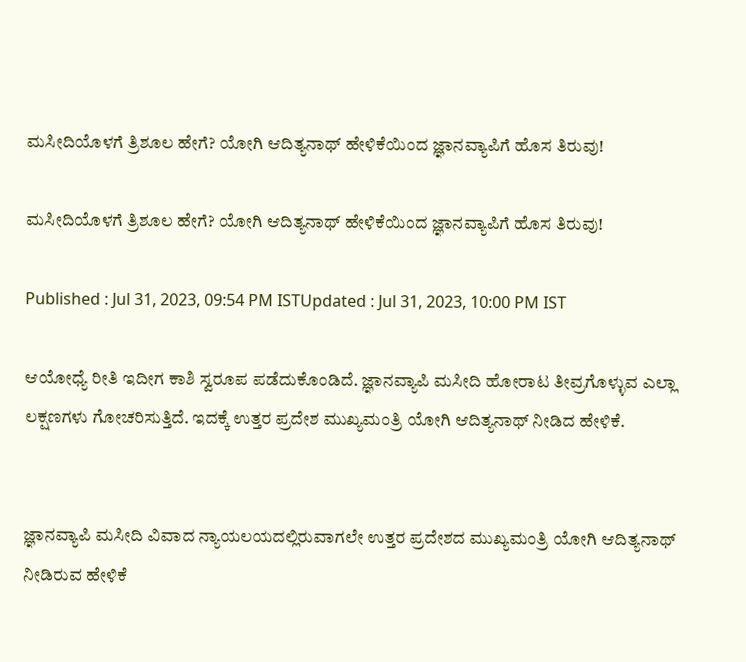ಮಸೀದಿಯೊಳಗೆ ತ್ರಿಶೂಲ ಹೇಗೆ? ಯೋಗಿ ಆದಿತ್ಯನಾಥ್ ಹೇಳಿಕೆಯಿಂದ ಜ್ಞಾನವ್ಯಾಪಿಗೆ ಹೊಸ ತಿರುವು!

ಮಸೀದಿಯೊಳಗೆ ತ್ರಿಶೂಲ ಹೇಗೆ? ಯೋಗಿ ಆದಿತ್ಯನಾಥ್ ಹೇಳಿಕೆಯಿಂದ ಜ್ಞಾನವ್ಯಾಪಿಗೆ ಹೊಸ ತಿರುವು!

Published : Jul 31, 2023, 09:54 PM ISTUpdated : Jul 31, 2023, 10:00 PM IST

ಆಯೋಧ್ಯೆ ರೀತಿ ಇದೀಗ ಕಾಶಿ ಸ್ವರೂಪ ಪಡೆದುಕೊಂಡಿದೆ. ಜ್ಞಾನವ್ಯಾಪಿ ಮಸೀದಿ ಹೋರಾಟ ತೀವ್ರಗೊಳ್ಳುವ ಎಲ್ಲಾ ಲಕ್ಷಣಗಳು ಗೋಚರಿಸುತ್ತಿದೆ. ಇದಕ್ಕೆ ಉತ್ತರ ಪ್ರದೇಶ ಮುಖ್ಯಮಂತ್ರಿ ಯೋಗಿ ಆದಿತ್ಯನಾಥ್ ನೀಡಿದ ಹೇಳಿಕೆ.


ಜ್ಞಾನವ್ಯಾಪಿ ಮಸೀದಿ ವಿವಾದ ನ್ಯಾಯಲಯದಲ್ಲಿರುವಾಗಲೇ ಉತ್ತರ ಪ್ರದೇಶದ ಮುಖ್ಯಮಂತ್ರಿ ಯೋಗಿ ಆದಿತ್ಯನಾಥ್ ನೀಡಿರುವ ಹೇಳಿಕೆ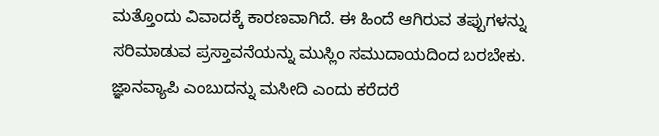ಮತ್ತೊಂದು ವಿವಾದಕ್ಕೆ ಕಾರಣವಾಗಿದೆ. ಈ ಹಿಂದೆ ಆಗಿರುವ ತಪ್ಪುಗಳನ್ನು ಸರಿಮಾಡುವ ಪ್ರಸ್ತಾವನೆಯನ್ನು ಮುಸ್ಲಿಂ ಸಮುದಾಯದಿಂದ ಬರಬೇಕು. ಜ್ಞಾನವ್ಯಾಪಿ ಎಂಬುದನ್ನು ಮಸೀದಿ ಎಂದು ಕರೆದರೆ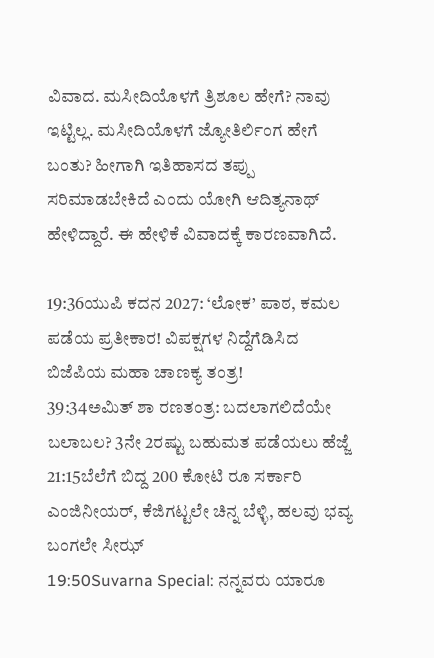ವಿವಾದ. ಮಸೀದಿಯೊಳಗೆ ತ್ರಿಶೂಲ ಹೇಗೆ? ನಾವು ಇಟ್ಟಿಲ್ಲ. ಮಸೀದಿಯೊಳಗೆ ಜ್ಯೋತಿರ್ಲಿಂಗ ಹೇಗೆ ಬಂತು? ಹೀಗಾಗಿ ಇತಿಹಾಸದ ತಪ್ಪು ಸರಿಮಾಡಬೇಕಿದೆ ಎಂದು ಯೋಗಿ ಆದಿತ್ಯನಾಥ್ ಹೇಳಿದ್ದಾರೆ. ಈ ಹೇಳಿಕೆ ವಿವಾದಕ್ಕೆ ಕಾರಣವಾಗಿದೆ.

19:36ಯುಪಿ ಕದನ 2027: ‘ಲೋಕ’ ಪಾಠ, ಕಮಲ ಪಡೆಯ ಪ್ರತೀಕಾರ! ವಿಪಕ್ಷಗಳ ನಿದ್ದೆಗೆಡಿಸಿದ ಬಿಜೆಪಿಯ ಮಹಾ ಚಾಣಕ್ಯ ತಂತ್ರ!
39:34ಅಮಿತ್ ಶಾ ರಣತಂತ್ರ: ಬದಲಾಗಲಿದೆಯೇ ಬಲಾಬಲ? 3ನೇ 2ರಷ್ಟು ಬಹುಮತ ಪಡೆಯಲು ಹೆಜ್ಜೆ
21:15ಬೆಲೆಗೆ ಬಿದ್ದ 200 ಕೋಟಿ ರೂ ಸರ್ಕಾರಿ ಎಂಜಿನೀಯರ್, ಕೆಜಿಗಟ್ಟಲೇ ಚಿನ್ನ ಬೆಳ್ಳಿ, ಹಲವು ಭವ್ಯ ಬಂಗಲೇ ಸೀಝ್
19:50Suvarna Special: ನನ್ನವರು ಯಾರೂ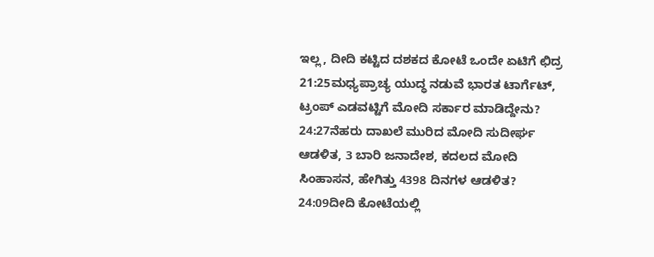ಇಲ್ಲ, ದೀದಿ ಕಟ್ಟಿದ ದಶಕದ ಕೋಟೆ ಒಂದೇ ಏಟಿಗೆ ಛಿದ್ರ
21:25ಮಧ್ಯಪ್ರಾಚ್ಯ ಯುದ್ಧ ನಡುವೆ ಭಾರತ ಟಾರ್ಗೆಟ್, ಟ್ರಂಪ್ ಎಡವಟ್ಟಿಗೆ ಮೋದಿ ಸರ್ಕಾರ ಮಾಡಿದ್ದೇನು?
24:27ನೆಹರು ದಾಖಲೆ ಮುರಿದ ಮೋದಿ ಸುದೀರ್ಘ ಆಡಳಿತ, 3 ಬಾರಿ ಜನಾದೇಶ, ಕದಲದ ಮೋದಿ ಸಿಂಹಾಸನ, ಹೇಗಿತ್ತು 4398 ದಿನಗಳ ಆಡಳಿತ?
24:09ದೀದಿ ಕೋಟೆಯಲ್ಲಿ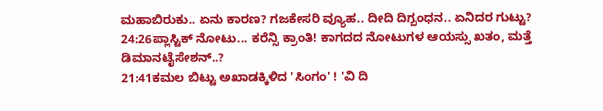ಮಹಾಬಿರುಕು.. ಏನು ಕಾರಣ? ಗಜಕೇಸರಿ ವ್ಯೂಹ.. ದೀದಿ ದಿಗ್ಬಂಧನ.. ಏನಿದರ ಗುಟ್ಟು?
24:26ಪ್ಲಾಸ್ಟಿಕ್ ನೋಟು... ಕರೆನ್ಸಿ ಕ್ರಾಂತಿ! ಕಾಗದದ ನೋಟುಗಳ ಆಯಸ್ಸು ಖತಂ, ಮತ್ತೆ ಡಿಮಾನಟೈಸೇಶನ್..?
21:41ಕಮಲ ಬಿಟ್ಟು ಅಖಾಡಕ್ಕಿಳಿದ 'ಸಿಂಗಂ' ! 'ವಿ ದಿ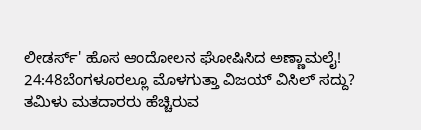ಲೀಡರ್ಸ್' ಹೊಸ ಆಂದೋಲನ ಘೋಷಿಸಿದ ಅಣ್ಣಾಮಲೈ!
24:48ಬೆಂಗಳೂರಲ್ಲೂ ಮೊಳಗುತ್ತಾ ವಿಜಯ್ ವಿಸಿಲ್ ಸದ್ದು? ತಮಿಳು ಮತದಾರರು ಹೆಚ್ಚಿರುವ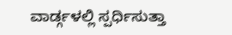ವಾರ್ಡ್ಗಳಲ್ಲಿ ಸ್ಪರ್ಧಿಸುತ್ತಾ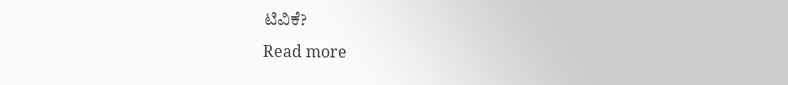ಟಿವಿಕೆ?
Read more